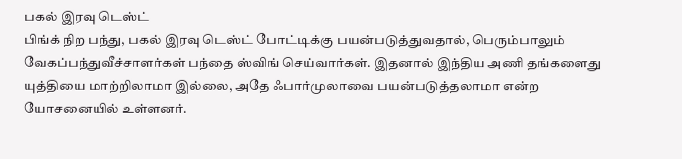பகல் இரவு டெஸ்ட்
பிங்க் நிற பந்து, பகல் இரவு டெஸ்ட் போட்டிக்கு பயன்படுத்துவதால், பெரும்பாலும் வேகப்பந்துவீச்சாளர்கள் பந்தை ஸ்விங் செய்வார்கள். இதனால் இந்திய அணி தங்களைது யுத்தியை மாற்றிலாமா இல்லை, அதே ஃபார்முலாவை பயன்படுத்தலாமா என்ற யோசனையில் உள்ளனர்.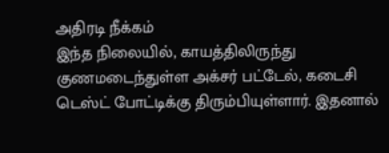அதிரடி நீக்கம்
இந்த நிலையில், காயத்திலிருந்து குணமடைந்துள்ள அக்சர் பட்டேல், கடைசி டெஸ்ட் போட்டிக்கு திரும்பியுள்ளார். இதனால்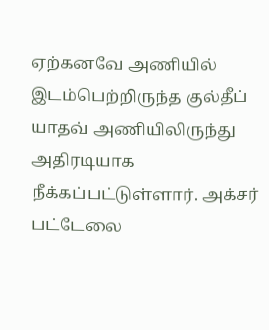ஏற்கனவே அணியில் இடம்பெற்றிருந்த குல்தீப் யாதவ் அணியிலிருந்து அதிரடியாக நீக்கப்பட்டுள்ளார். அக்சர் பட்டேலை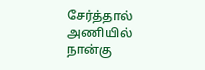சேர்த்தால் அணியில் நான்கு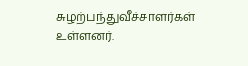சுழற்பந்துவீச்சாளர்கள் உள்ளனர்.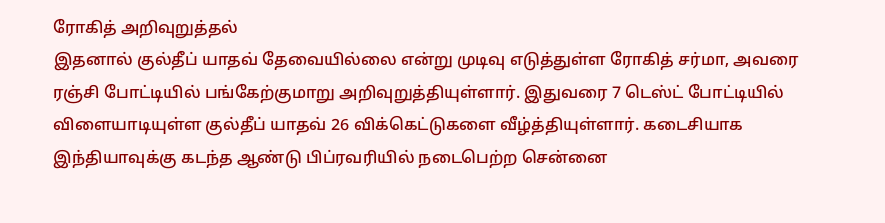ரோகித் அறிவுறுத்தல்
இதனால் குல்தீப் யாதவ் தேவையில்லை என்று முடிவு எடுத்துள்ள ரோகித் சர்மா, அவரை ரஞ்சி போட்டியில் பங்கேற்குமாறு அறிவுறுத்தியுள்ளார். இதுவரை 7 டெஸ்ட் போட்டியில் விளையாடியுள்ள குல்தீப் யாதவ் 26 விக்கெட்டுகளை வீழ்த்தியுள்ளார். கடைசியாக இந்தியாவுக்கு கடந்த ஆண்டு பிப்ரவரியில் நடைபெற்ற சென்னை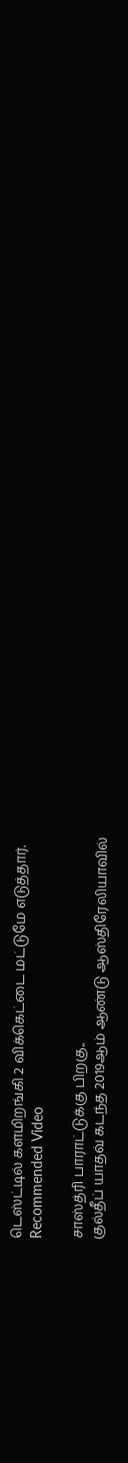டெஸ்ட்டில் களமிறங்கி 2 விக்கெட்டை மட்டுமே எடுத்தார்.
Recommended Video

சாஸ்த்ரி பாராட்டுக்கு பிறகு..
குல்தீப் யாதவ் கடந்த 2019ஆம் ஆண்டு ஆஸ்திரேலியாவில்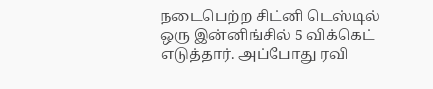நடைபெற்ற சிட்னி டெஸ்டில் ஒரு இன்னிங்சில் 5 விக்கெட் எடுத்தார். அப்போது ரவி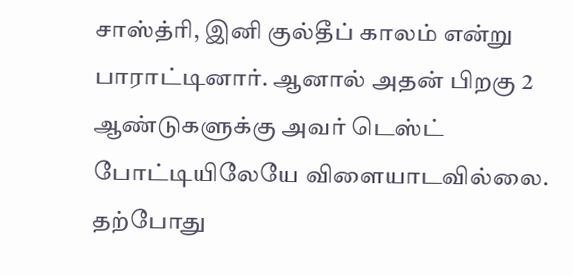சாஸ்த்ரி, இனி குல்தீப் காலம் என்று பாராட்டினார். ஆனால் அதன் பிறகு 2 ஆண்டுகளுக்கு அவர் டெஸ்ட் போட்டியிலேயே விளையாடவில்லை. தற்போது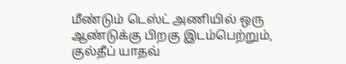மீண்டும் டெஸ்ட் அணியில் ஒரு ஆண்டுக்கு பிறகு இடம்பெற்றும், குல்தீப் யாதவ்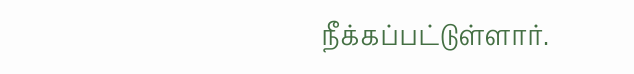நீக்கப்பட்டுள்ளார்.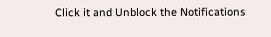Click it and Unblock the Notifications